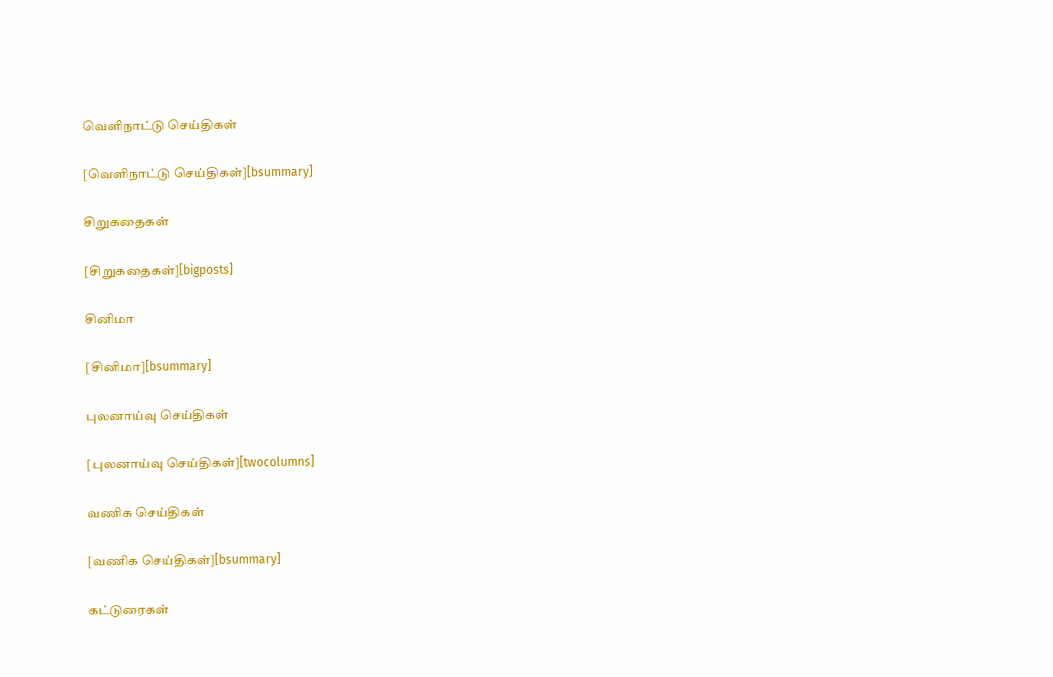வெளிநாட்டு செய்திகள்

[வெளிநாட்டு செய்திகள்][bsummary]

சிறுகதைகள்

[சிறுகதைகள்][bigposts]

சினிமா

[சினிமா][bsummary]

புலனாய்வு செய்திகள்

[புலனாய்வு செய்திகள்][twocolumns]

வணிக செய்திகள்

[வணிக செய்திகள்][bsummary]

கட்டுரைகள்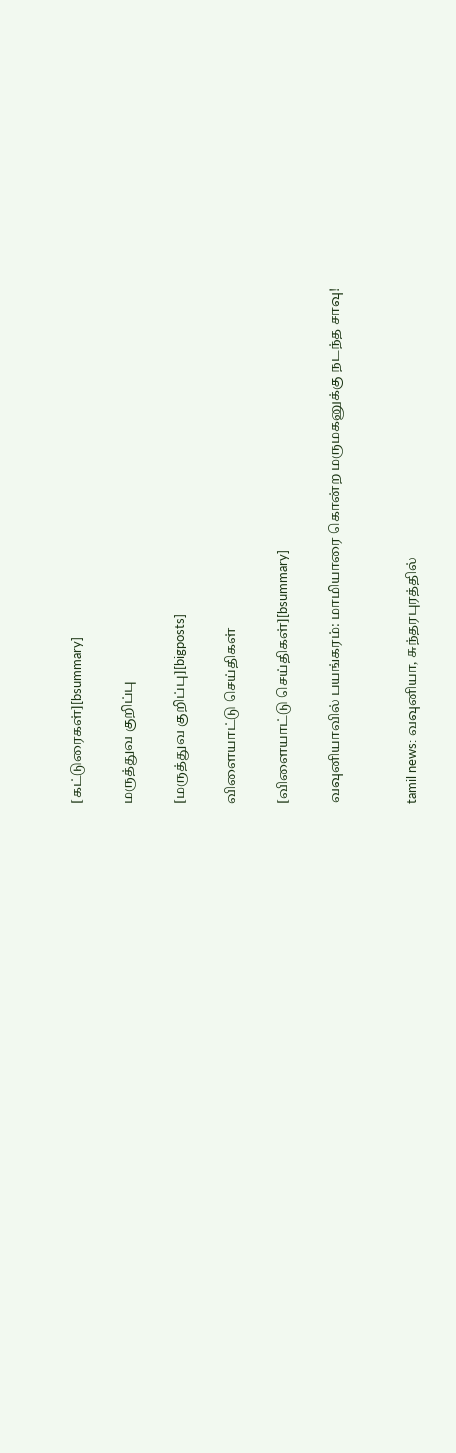[கட்டுரைகள்][bsummary]

மருத்துவ குறிப்பு

[மருத்துவ குறிப்பு][bigposts]

விளையாட்டு செய்திகள்

[விளையாட்டு செய்திகள்][bsummary]

வவுனியாவில் பயங்கரம்: மாமியாரை கொன்ற மருமகனுக்கு நடந்த சாவு!


tamil news: வவுனியா, சுந்தரபுரத்தில்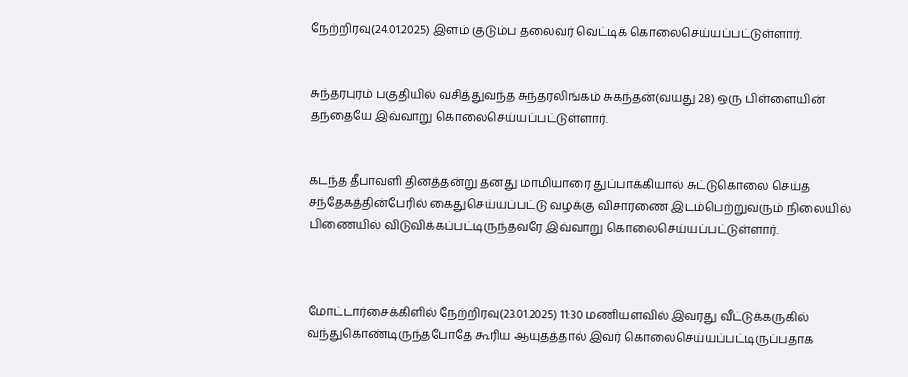நேற்றிரவு(24.01.2025) இளம் குடும்ப தலைவர் வெட்டிக் கொலைசெய்யப்பட்டுள்ளார்.


சுந்தரபுரம் பகுதியில் வசித்துவந்த சுந்தரலிங்கம் சுகந்தன்(வயது 28) ஒரு பிள்ளையின் தந்தையே இவ்வாறு கொலைசெய்யப்பட்டுள்ளார்.


கடந்த தீபாவளி தினத்தன்று தனது மாமியாரை துப்பாக்கியால் சுட்டுகொலை செய்த சந்தேகத்தின்பேரில் கைதுசெய்யப்பட்டு வழக்கு விசாரணை இடம்பெற்றுவரும் நிலையில் பிணையில் விடுவிக்கப்பட்டிருந்தவரே இவ்வாறு கொலைசெய்யப்பட்டுள்ளார்.



மோட்டார்சைக்கிளில் நேற்றிரவு(23.01.2025) 11:30 மணியளவில் இவரது வீட்டுக்கருகில் வந்துகொண்டிருந்தபோதே கூரிய ஆயுதத்தால் இவர் கொலைசெய்யப்பட்டிருப்பதாக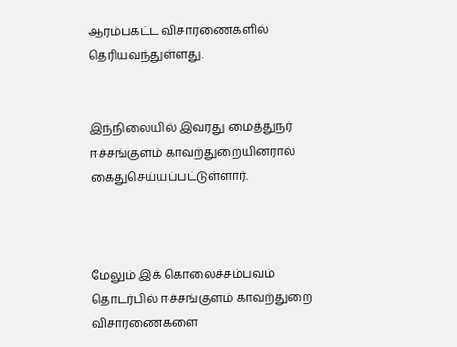ஆரம்பகட்ட விசாரணைகளில் தெரியவந்துள்ளது.


இந்நிலையில் இவரது மைத்துநர் ஈச்சங்குளம் காவற்துறையினரால் கைதுசெய்யப்பட்டுள்ளார்.



மேலும் இக் கொலைச்சம்பவம் தொடர்பில் ஈச்சங்குளம் காவற்துறை விசாரணைகளை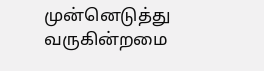முன்னெடுத்து வருகின்றமை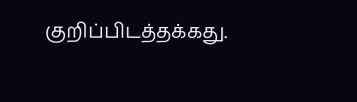குறிப்பிடத்தக்கது.